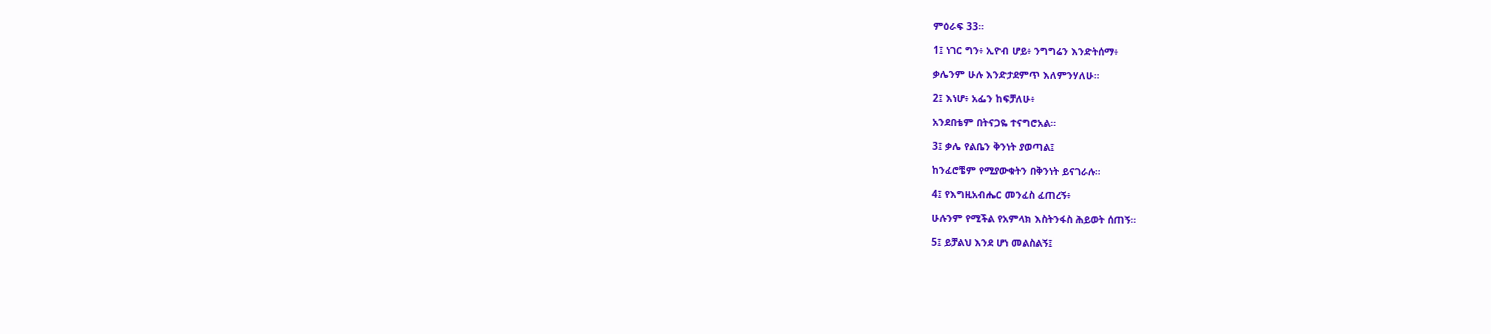ምዕራፍ 33።

1፤ ነገር ግን፥ ኢዮብ ሆይ፥ ንግግሬን እንድትሰማ፥

ቃሌንም ሁሉ እንድታደምጥ እለምንሃለሁ።

2፤ እነሆ፥ አፌን ከፍቻለሁ፥

አንደበቴም በትናጋዬ ተናግሮአል።

3፤ ቃሌ የልቤን ቅንነት ያወጣል፤

ከንፈሮቼም የሚያውቁትን በቅንነት ይናገራሉ።

4፤ የእግዚአብሔር መንፈስ ፈጠረኝ፥

ሁሉንም የሚችል የአምላክ እስትንፋስ ሕይወት ሰጠኝ።

5፤ ይቻልህ እንደ ሆነ መልስልኝ፤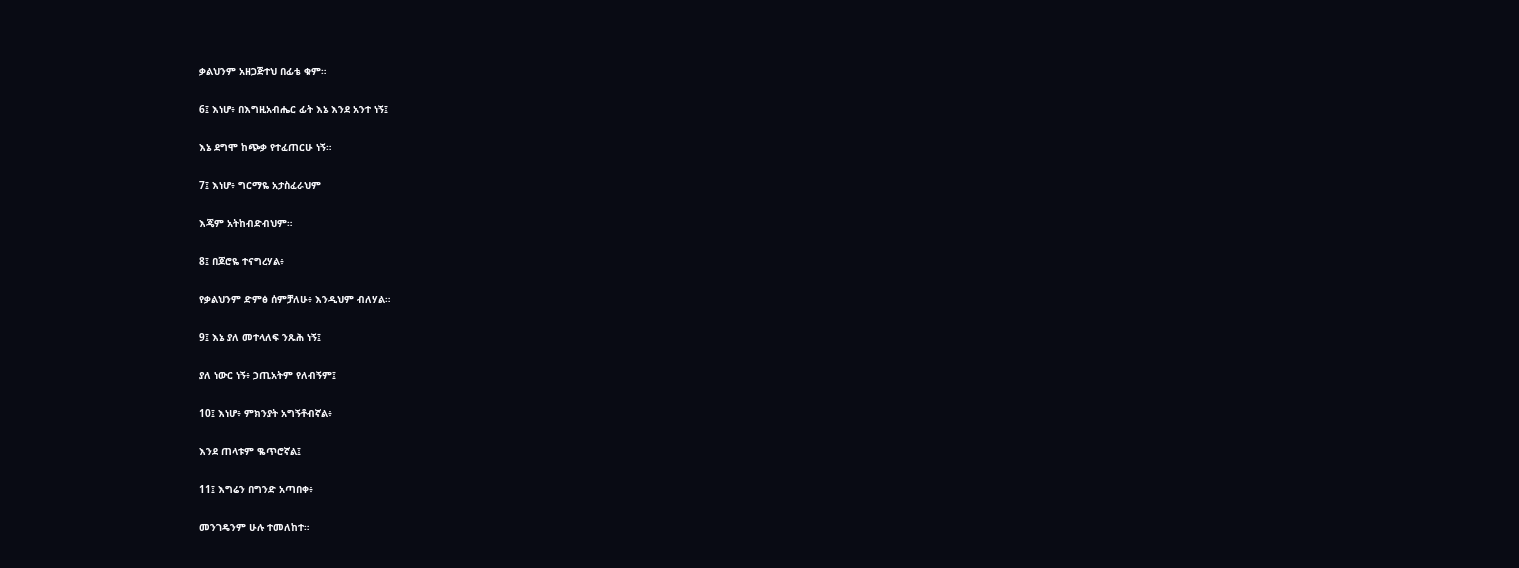ቃልህንም አዘጋጅተህ በፊቴ ቁም።

6፤ እነሆ፥ በእግዚአብሔር ፊት እኔ እንደ አንተ ነኝ፤

እኔ ደግሞ ከጭቃ የተፈጠርሁ ነኝ።

7፤ እነሆ፥ ግርማዬ አታስፈራህም

እጄም አትከብድብህም።

8፤ በጆሮዬ ተናግረሃል፥

የቃልህንም ድምፅ ሰምቻለሁ፥ እንዲህም ብለሃል።

9፤ እኔ ያለ መተላለፍ ንጹሕ ነኝ፤

ያለ ነውር ነኝ፥ ኃጢአትም የለብኝም፤

10፤ እነሆ፥ ምክንያት አግኝቶብኛል፥

እንደ ጠላቱም ቈጥሮኛል፤

11፤ እግሬን በግንድ አጣበቀ፥

መንገዴንም ሁሉ ተመለከተ።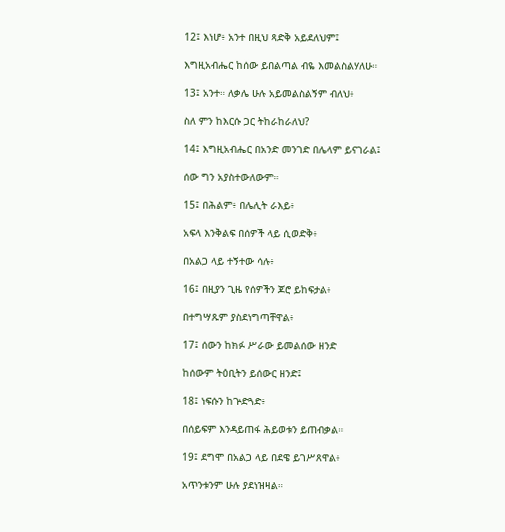12፤ እነሆ፥ አንተ በዚህ ጻድቅ አይደለህም፤

እግዚአብሔር ከሰው ይበልጣል ብዬ እመልስልሃለሁ።

13፤ አንተ። ለቃሌ ሁሉ አይመልስልኝም ብለህ፥

ስለ ምን ከእርሱ ጋር ትከራከራለህ?

14፤ እግዚአብሔር በአንድ መንገድ በሌላም ይናገራል፤

ሰው ግን አያስተውለውም።

15፤ በሕልም፥ በሌሊት ራእይ፥

አፍላ እንቅልፍ በሰዎች ላይ ሲወድቅ፥

በአልጋ ላይ ተኝተው ሳሉ፥

16፤ በዚያን ጊዜ የሰዎችን ጆሮ ይከፍታል፥

በተግሣጹም ያስደነግጣቸዋል፥

17፤ ሰውን ከክፉ ሥራው ይመልሰው ዘንድ

ከሰውም ትዕቢትን ይሰውር ዘንድ፤

18፤ ነፍሱን ከጕድጓድ፥

በሰይፍም እንዳይጠፋ ሕይወቱን ይጠብቃል።

19፤ ደግሞ በአልጋ ላይ በደዌ ይገሥጸዋል፥

አጥንቱንም ሁሉ ያደነዝዛል።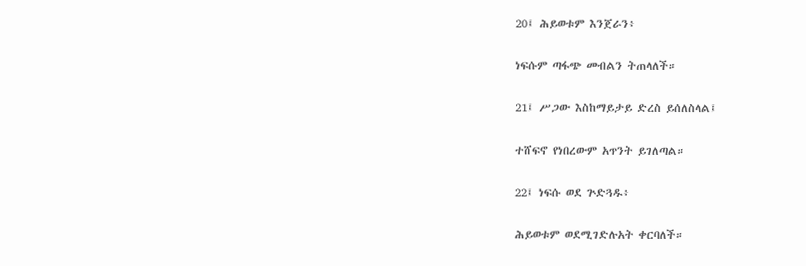20፤ ሕይወቱም እንጀራን፥

ነፍሱም ጣፋጭ መብልን ትጠላለች።

21፤ ሥጋው እስከማይታይ ድረስ ይሰለስላል፤

ተሸፍኖ የነበረውም አጥንት ይገለጣል።

22፤ ነፍሱ ወደ ጕድጓዱ፥

ሕይወቱም ወደሚገድሉአት ቀርባለች።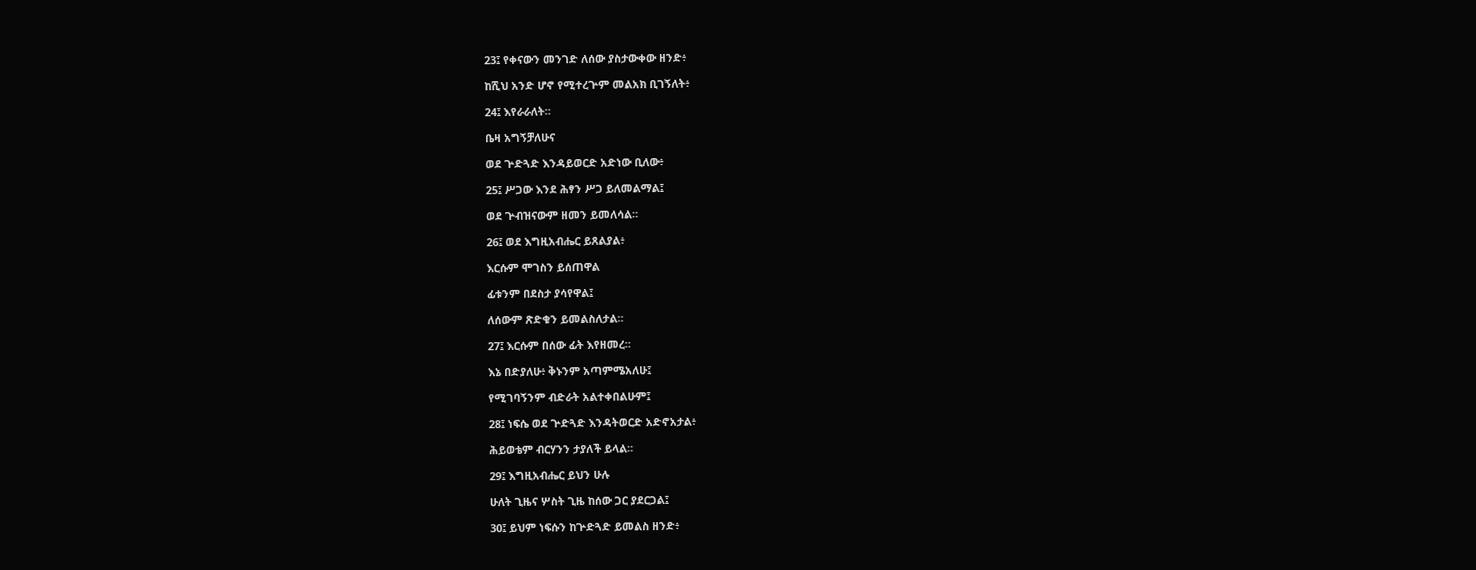23፤ የቀናውን መንገድ ለሰው ያስታውቀው ዘንድ፥

ከሺህ አንድ ሆኖ የሚተረጕም መልአክ ቢገኝለት፥

24፤ እየራራለት።

ቤዛ አግኝቻለሁና

ወደ ጕድጓድ እንዳይወርድ አድነው ቢለው፥

25፤ ሥጋው እንደ ሕፃን ሥጋ ይለመልማል፤

ወደ ጕብዝናውም ዘመን ይመለሳል።

26፤ ወደ እግዚአብሔር ይጸልያል፥

እርሱም ሞገስን ይሰጠዋል

ፊቱንም በደስታ ያሳየዋል፤

ለሰውም ጽድቁን ይመልስለታል።

27፤ እርሱም በሰው ፊት እየዘመረ።

እኔ በድያለሁ፥ ቅኑንም አጣምሜአለሁ፤

የሚገባኝንም ብድራት አልተቀበልሁም፤

28፤ ነፍሴ ወደ ጕድጓድ እንዳትወርድ አድኖአታል፥

ሕይወቴም ብርሃንን ታያለች ይላል።

29፤ እግዚአብሔር ይህን ሁሉ

ሁለት ጊዜና ሦስት ጊዜ ከሰው ጋር ያደርጋል፤

30፤ ይህም ነፍሱን ከጕድጓድ ይመልስ ዘንድ፥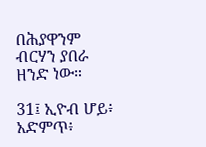በሕያዋንም ብርሃን ያበራ ዘንድ ነው።

31፤ ኢዮብ ሆይ፥ አድምጥ፥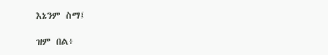እኔንም ስማ፤

ዝም በል፥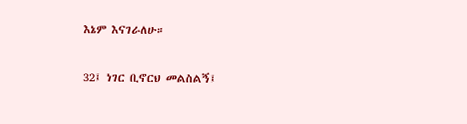እኔም እናገራለሁ።

32፤ ነገር ቢኖርህ መልስልኝ፤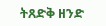ትጸድቅ ዘንድ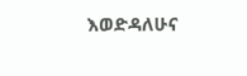እወድዳለሁና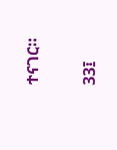ተናገር።

33፤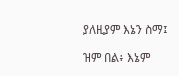ያለዚያም እኔን ስማ፤

ዝም በል፥ እኔም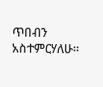ጥበብን አስተምርሃለሁ።